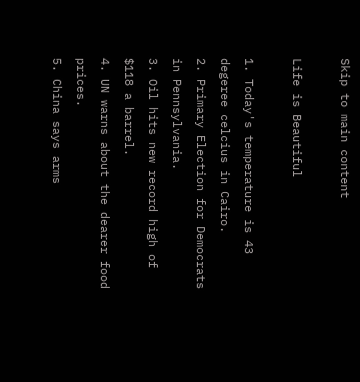Skip to main content

Life is Beautiful

1. Today's temperature is 43 degeree celcius in Cairo.
2. Primary Election for Democrats in Pennsylvania.
3. Oil hits new record high of $118 a barrel.
4. UN warns about the dearer food prices.
5. China says arms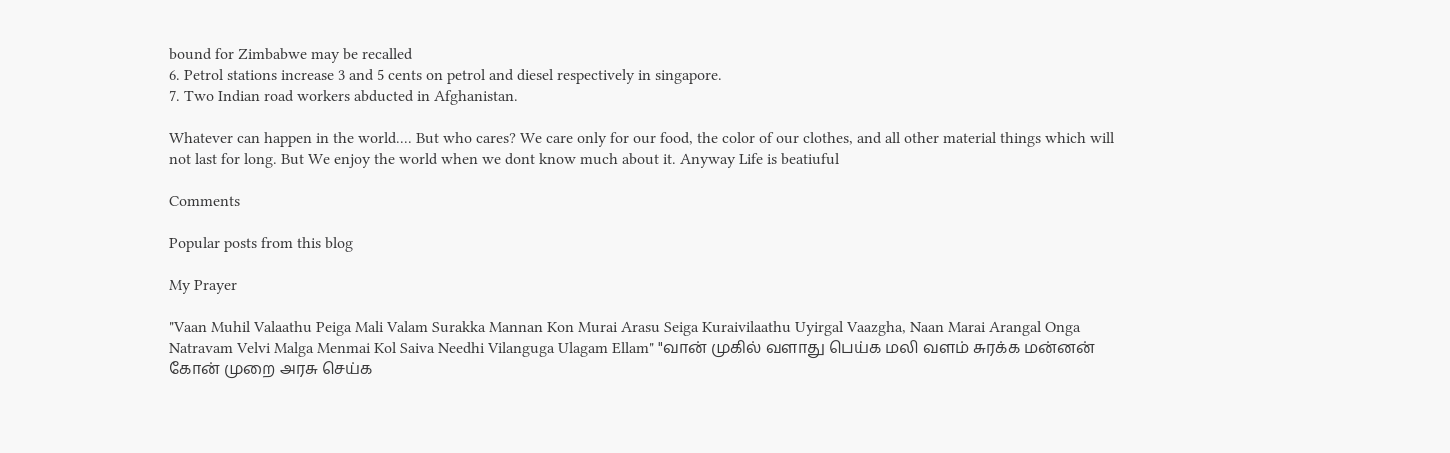bound for Zimbabwe may be recalled
6. Petrol stations increase 3 and 5 cents on petrol and diesel respectively in singapore.
7. Two Indian road workers abducted in Afghanistan.

Whatever can happen in the world.... But who cares? We care only for our food, the color of our clothes, and all other material things which will not last for long. But We enjoy the world when we dont know much about it. Anyway Life is beatiuful

Comments

Popular posts from this blog

My Prayer

"Vaan Muhil Valaathu Peiga Mali Valam Surakka Mannan Kon Murai Arasu Seiga Kuraivilaathu Uyirgal Vaazgha, Naan Marai Arangal Onga Natravam Velvi Malga Menmai Kol Saiva Needhi Vilanguga Ulagam Ellam" "வான் முகில் வளாது பெய்க மலி வளம் சுரக்க மன்னன் கோன் முறை அரசு செய்க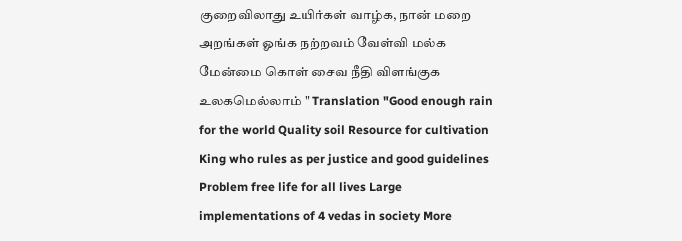குறைவிலாது உயிர்கள் வாழ்க, நான் மறை அறங்கள் ஓங்க நற்றவம் வேள்வி மல்க மேன்மை கொள் சைவ நீதி விளங்குக உலகமெல்லாம் " Translation "Good enough rain for the world Quality soil Resource for cultivation King who rules as per justice and good guidelines Problem free life for all lives Large implementations of 4 vedas in society More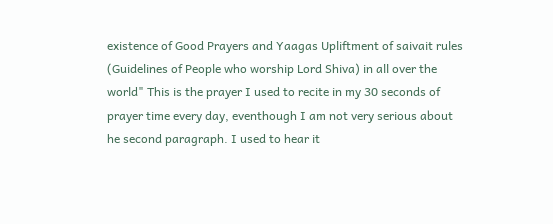existence of Good Prayers and Yaagas Upliftment of saivait rules (Guidelines of People who worship Lord Shiva) in all over the world" This is the prayer I used to recite in my 30 seconds of prayer time every day, eventhough I am not very serious about he second paragraph. I used to hear it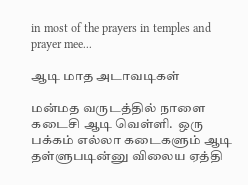in most of the prayers in temples and prayer mee...

ஆடி மாத அடாவடிகள்

மன்மத வருடத்தில் நாளை கடைசி ஆடி வெள்ளி.  ஒரு பக்கம் எல்லா கடைகளும் ஆடி தள்ளுபடின்னு விலைய ஏத்தி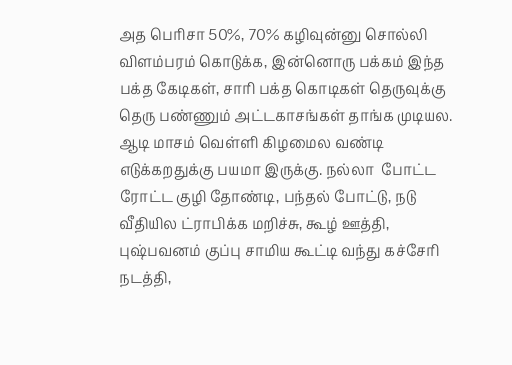அத பெரிசா 50%, 70% கழிவுன்னு சொல்லி விளம்பரம் கொடுக்க, இன்னொரு பக்கம் இந்த பக்த கேடிகள், சாரி பக்த கொடிகள் தெருவுக்கு தெரு பண்ணும் அட்டகாசங்கள் தாங்க முடியல. ஆடி மாசம் வெள்ளி கிழமைல வண்டி எடுக்கறதுக்கு பயமா இருக்கு. நல்லா  போட்ட ரோட்ட குழி தோண்டி, பந்தல் போட்டு, நடு வீதியில ட்ராபிக்க மறிச்சு, கூழ் ஊத்தி, புஷ்பவனம் குப்பு சாமிய கூட்டி வந்து கச்சேரி நடத்தி,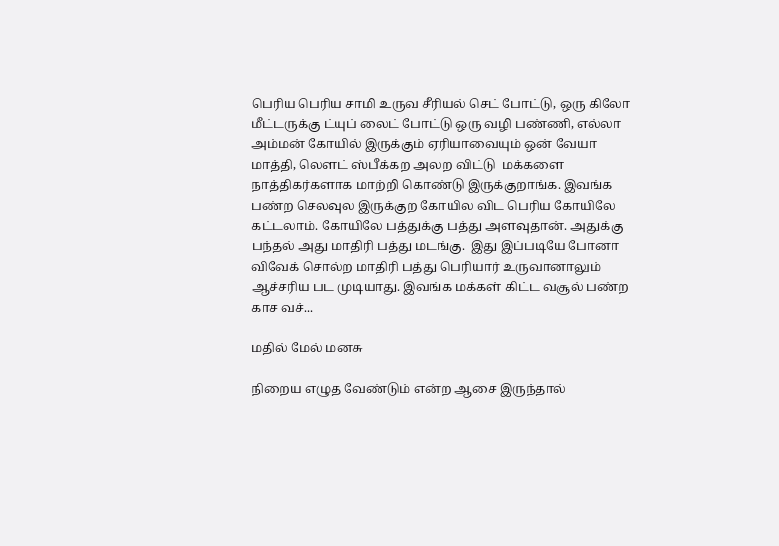பெரிய பெரிய சாமி உருவ சீரியல் செட் போட்டு, ஒரு கிலோ மீட்டருக்கு ட்யுப் லைட் போட்டு ஒரு வழி பண்ணி, எல்லா அம்மன் கோயில் இருக்கும் ஏரியாவையும் ஒன் வேயா மாத்தி, லௌட் ஸ்பீக்கற அலற விட்டு  மக்களை நாத்திகர்களாக மாற்றி கொண்டு இருக்குறாங்க. இவங்க பண்ற செலவுல இருக்குற கோயில விட பெரிய கோயிலே கட்டலாம். கோயிலே பத்துக்கு பத்து அளவுதான். அதுக்கு பந்தல் அது மாதிரி பத்து மடங்கு.  இது இப்படியே போனா விவேக் சொல்ற மாதிரி பத்து பெரியார் உருவானாலும் ஆச்சரிய பட முடியாது. இவங்க மக்கள் கிட்ட வசூல் பண்ற காச வச்...

மதில் மேல் மனசு

நிறைய எழுத வேண்டும் என்ற ஆசை இருந்தால்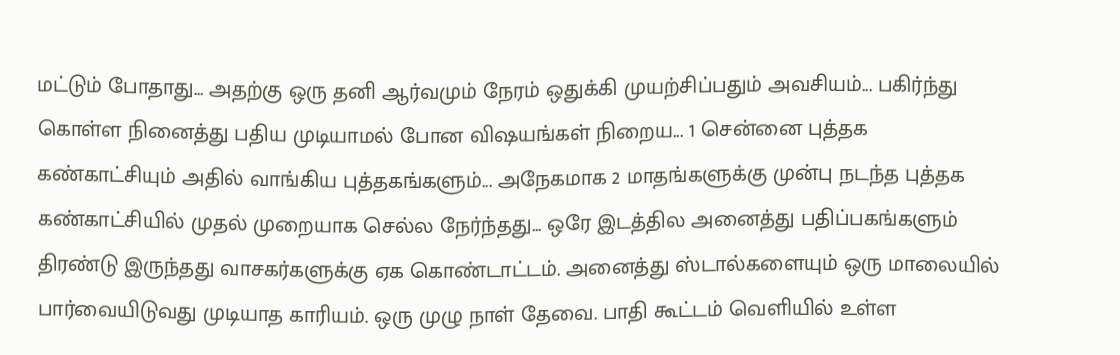மட்டும் போதாது... அதற்கு ஒரு தனி ஆர்வமும் நேரம் ஒதுக்கி முயற்சிப்பதும் அவசியம்... பகிர்ந்து கொள்ள நினைத்து பதிய முடியாமல் போன விஷயங்கள் நிறைய... 1 சென்னை புத்தக கண்காட்சியும் அதில் வாங்கிய புத்தகங்களும்... அநேகமாக 2 மாதங்களுக்கு முன்பு நடந்த புத்தக கண்காட்சியில் முதல் முறையாக செல்ல நேர்ந்தது... ஒரே இடத்தில அனைத்து பதிப்பகங்களும் திரண்டு இருந்தது வாசகர்களுக்கு ஏக கொண்டாட்டம். அனைத்து ஸ்டால்களையும் ஒரு மாலையில் பார்வையிடுவது முடியாத காரியம். ஒரு முழு நாள் தேவை. பாதி கூட்டம் வெளியில் உள்ள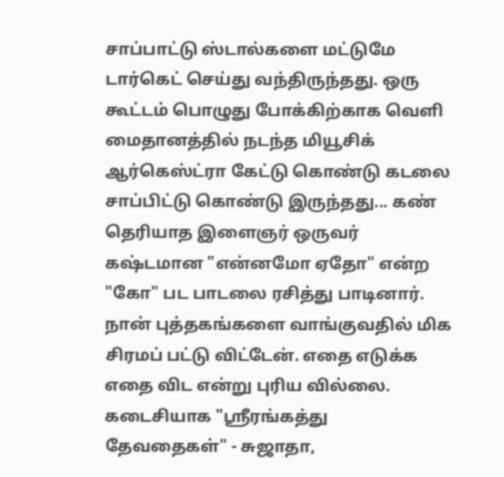சாப்பாட்டு ஸ்டால்களை மட்டுமே டார்கெட் செய்து வந்திருந்தது. ஒரு கூட்டம் பொழுது போக்கிற்காக வெளி மைதானத்தில் நடந்த மியூசிக் ஆர்கெஸ்ட்ரா கேட்டு கொண்டு கடலை சாப்பிட்டு கொண்டு இருந்தது... கண் தெரியாத இளைஞர் ஒருவர் கஷ்டமான "என்னமோ ஏதோ" என்ற "கோ" பட பாடலை ரசித்து பாடினார். நான் புத்தகங்களை வாங்குவதில் மிக சிரமப் பட்டு விட்டேன். எதை எடுக்க எதை விட என்று புரிய வில்லை. கடைசியாக "ஸ்ரீரங்கத்து தேவதைகள்" - சுஜாதா,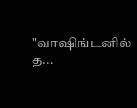"வாஷிங்டனில் த...